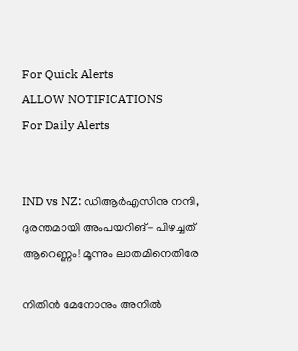For Quick Alerts
ALLOW NOTIFICATIONS
For Daily Alerts


IND vs NZ: ഡിആര്‍എസിനു നന്ദി, ദുരന്തമായി അംപയറിങ്- പിഴച്ചത് ആറെണ്ണം! മൂന്നും ലാതമിനെതിരേ

നിതിന്‍ മേനോനും അനില്‍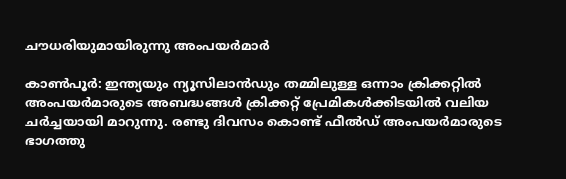ചൗധരിയുമായിരുന്നു അംപയര്‍മാര്‍

കാണ്‍പൂര്‍: ഇന്ത്യയും ന്യൂസിലാന്‍ഡും തമ്മിലുള്ള ഒന്നാം ക്രിക്കറ്റില്‍ അംപയര്‍മാരുടെ അബദ്ധങ്ങള്‍ ക്രിക്കറ്റ് പ്രേമികള്‍ക്കിടയില്‍ വലിയ ചര്‍ച്ചയായി മാറുന്നു. രണ്ടു ദിവസം കൊണ്ട് ഫീല്‍ഡ് അംപയര്‍മാരുടെ ഭാഗത്തു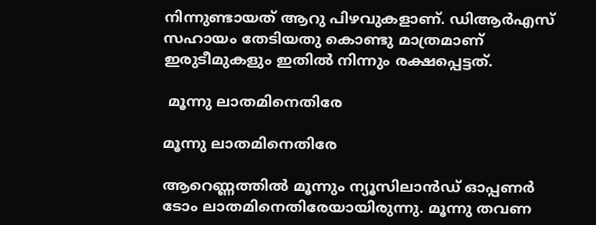നിന്നുണ്ടായത് ആറു പിഴവുകളാണ്. ഡിആര്‍എസ് സഹായം തേടിയതു കൊണ്ടു മാത്രമാണ് ഇരുടീമുകളും ഇതില്‍ നിന്നും രക്ഷപ്പെട്ടത്.

 മൂന്നു ലാതമിനെതിരേ

മൂന്നു ലാതമിനെതിരേ

ആറെണ്ണത്തില്‍ മൂന്നും ന്യൂസിലാന്‍ഡ് ഓപ്പണര്‍ ടോം ലാതമിനെതിരേയായിരുന്നു. മൂന്നു തവണ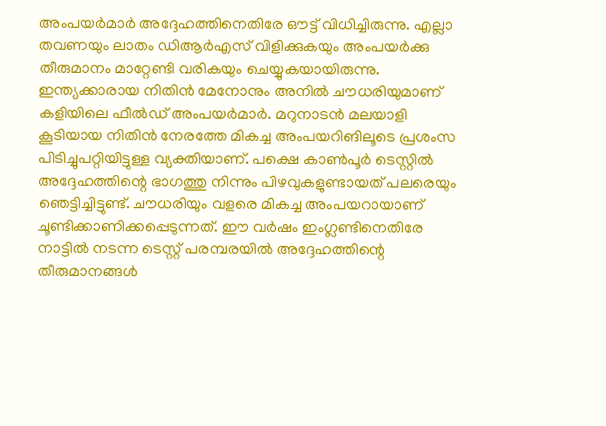അംപയര്‍മാര്‍ അദ്ദേഹത്തിനെതിരേ ഔട്ട് വിധിച്ചിരുന്നു. എല്ലാ തവണയും ലാതം ഡിആര്‍എസ് വിളിക്കുകയും അംപയര്‍ക്കു തീരുമാനം മാറ്റേണ്ടി വരികയും ചെയ്യുകയായിരുന്നു. ഇന്ത്യക്കാരായ നിതിന്‍ മേനോനും അനില്‍ ചൗധരിയുമാണ് കളിയിലെ ഫീല്‍ഡ് അംപയര്‍മാര്‍. മറുനാടന്‍ മലയാളി കൂടിയായ നിതിന്‍ നേരത്തേ മികച്ച അംപയറിങിലൂടെ പ്രശംസ പിടിച്ചുപറ്റിയിട്ടുള്ള വ്യക്തിയാണ്. പക്ഷെ കാണ്‍പൂര്‍ ടെസ്റ്റില്‍ അദ്ദേഹത്തിന്റെ ഭാഗത്തു നിന്നും പിഴവുകളുണ്ടായത് പലരെയും ഞെട്ടിച്ചിട്ടുണ്ട്. ചൗധരിയും വളരെ മികച്ച അംപയറായാണ് ചൂണ്ടിക്കാണിക്കപ്പെടുന്നത്. ഈ വര്‍ഷം ഇംഗ്ലണ്ടിനെതിരേ നാട്ടില്‍ നടന്ന ടെസ്റ്റ് പരമ്പരയില്‍ അദ്ദേഹത്തിന്റെ തീരുമാനങ്ങള്‍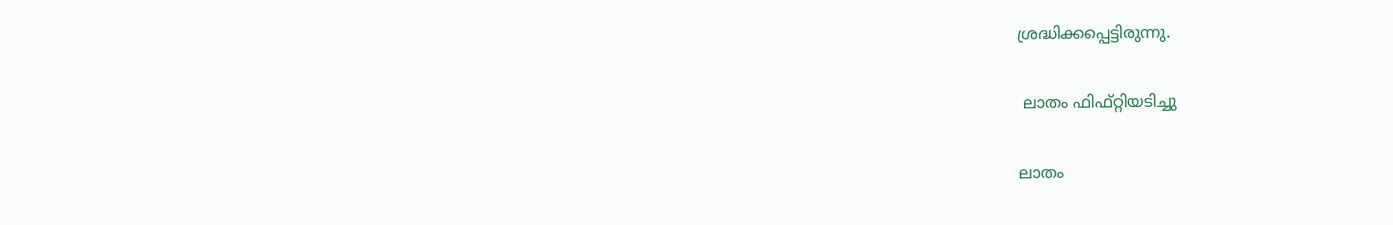ശ്രദ്ധിക്കപ്പെട്ടിരുന്നു.

 ലാതം ഫിഫ്റ്റിയടിച്ചു

ലാതം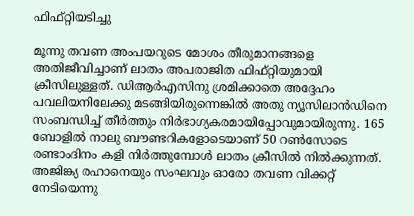ഫിഫ്റ്റിയടിച്ചു

മൂന്നു തവണ അംപയറുടെ മോശം തീരുമാനങ്ങളെ അതിജീവിച്ചാണ് ലാതം അപരാജിത ഫിഫ്റ്റിയുമായി ക്രീസിലുള്ളത്. ഡിആര്‍എസിനു ശ്രമിക്കാതെ അദ്ദേഹം പവലിയനിലേക്കു മടങ്ങിയിരുന്നെങ്കില്‍ അതു ന്യൂസിലാന്‍ഡിനെ സംബന്ധിച്ച് തീര്‍ത്തും നിര്‍ഭാഗ്യകരമായിപ്പോവുമായിരുന്നു. 165 ബോളില്‍ നാലു ബൗണ്ടറികളോടെയാണ് 50 റണ്‍സോടെ രണ്ടാംദിനം കളി നിര്‍ത്തുമ്പോള്‍ ലാതം ക്രീസില്‍ നില്‍ക്കുന്നത്. അജിങ്ക്യ രഹാനെയും സംഘവും ഓരോ തവണ വിക്കറ്റ് നേടിയെന്നു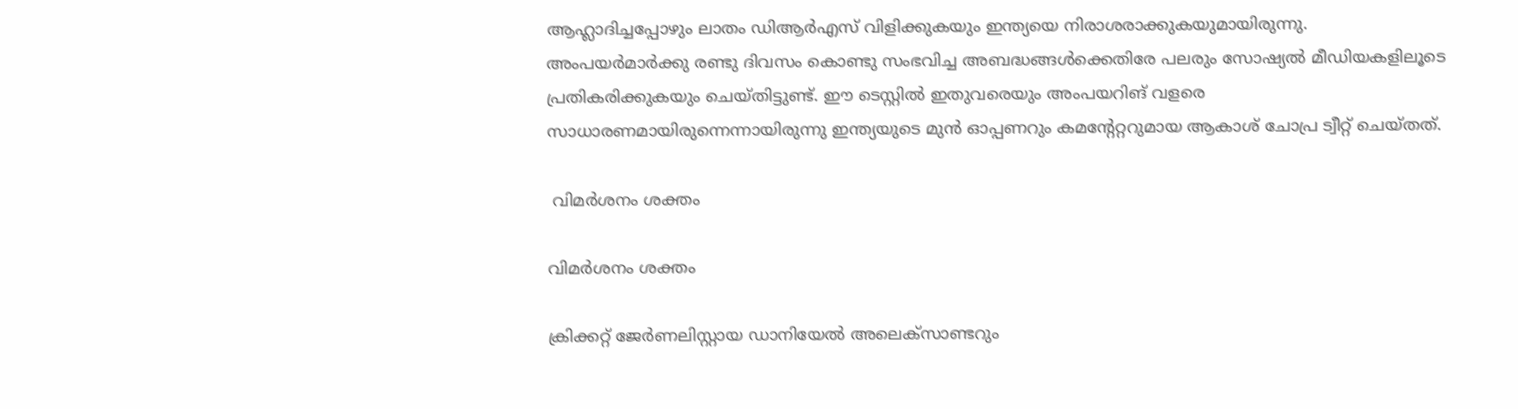ആഹ്ലാദിച്ചപ്പോഴും ലാതം ഡിആര്‍എസ് വിളിക്കുകയും ഇന്ത്യയെ നിരാശരാക്കുകയുമായിരുന്നു.
അംപയര്‍മാര്‍ക്കു രണ്ടു ദിവസം കൊണ്ടു സംഭവിച്ച അബദ്ധങ്ങള്‍ക്കെതിരേ പലരും സോഷ്യല്‍ മീഡിയകളിലൂടെ പ്രതികരിക്കുകയും ചെയ്തിട്ടുണ്ട്. ഈ ടെസ്റ്റില്‍ ഇതുവരെയും അംപയറിങ് വളരെ സാധാരണമായിരുന്നെന്നായിരുന്നു ഇന്ത്യയുടെ മുന്‍ ഓപ്പണറും കമന്റേറ്ററുമായ ആകാശ് ചോപ്ര ട്വീറ്റ് ചെയ്തത്.

 വിമര്‍ശനം ശക്തം

വിമര്‍ശനം ശക്തം

ക്രിക്കറ്റ് ജേര്‍ണലിസ്റ്റായ ഡാനിയേല്‍ അലെക്‌സാണ്ടറും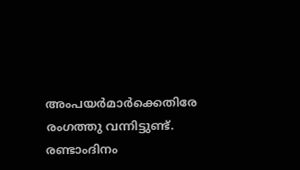അംപയര്‍മാര്‍ക്കെതിരേ രംഗത്തു വന്നിട്ടുണ്ട്. രണ്ടാംദിനം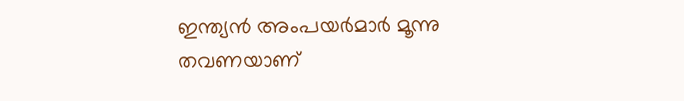ഇന്ത്യന്‍ അംപയര്‍മാര്‍ മൂന്നു തവണയാണ്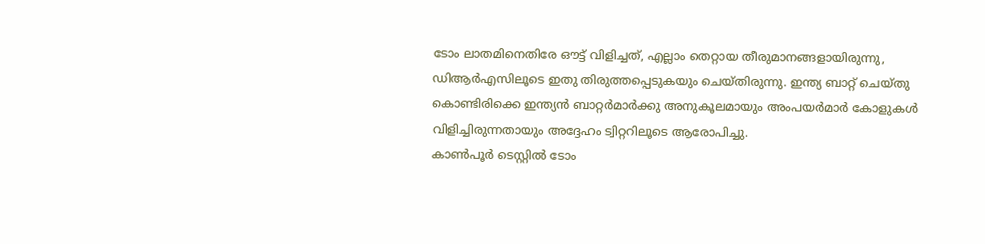ടോം ലാതമിനെതിരേ ഔട്ട് വിളിച്ചത്, എല്ലാം തെറ്റായ തീരുമാനങ്ങളായിരുന്നു, ഡിആര്‍എസിലൂടെ ഇതു തിരുത്തപ്പെടുകയും ചെയ്തിരുന്നു. ഇന്ത്യ ബാറ്റ് ചെയ്തു കൊണ്ടിരിക്കെ ഇന്ത്യന്‍ ബാറ്റര്‍മാര്‍ക്കു അനുകൂലമായും അംപയര്‍മാര്‍ കോളുകള്‍ വിളിച്ചിരുന്നതായും അദ്ദേഹം ട്വിറ്ററിലൂടെ ആരോപിച്ചു.
കാണ്‍പൂര്‍ ടെസ്റ്റില്‍ ടോം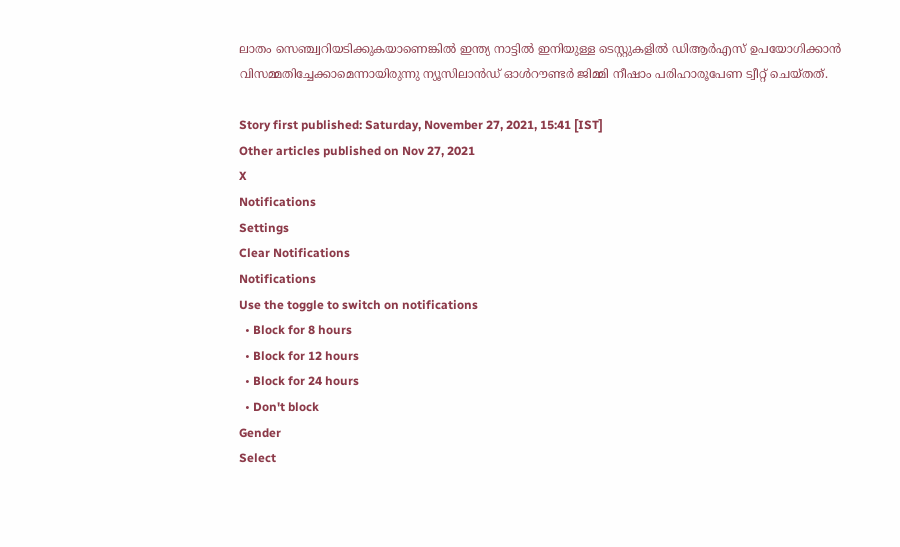ലാതം സെഞ്ച്വറിയടിക്കുകയാണെങ്കില്‍ ഇന്ത്യ നാട്ടില്‍ ഇനിയുള്ള ടെസ്റ്റുകളില്‍ ഡിആര്‍എസ് ഉപയോഗിക്കാന്‍ വിസമ്മതിച്ചേക്കാമെന്നായിരുന്നു ന്യൂസിലാന്‍ഡ് ഓള്‍റൗണ്ടര്‍ ജിമ്മി നീഷാം പരിഹാരൂപേണ ട്വീറ്റ് ചെയ്തത്.

Story first published: Saturday, November 27, 2021, 15:41 [IST]
Other articles published on Nov 27, 2021
X
Notifications
Settings
Clear Notifications
Notifications
Use the toggle to switch on notifications
  • Block for 8 hours
  • Block for 12 hours
  • Block for 24 hours
  • Don't block
Gender
Select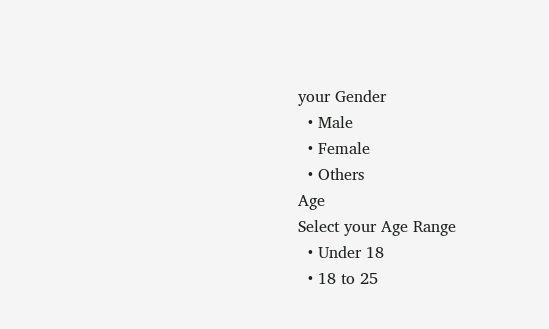your Gender
  • Male
  • Female
  • Others
Age
Select your Age Range
  • Under 18
  • 18 to 25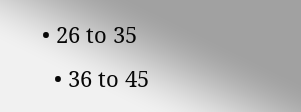• 26 to 35
  • 36 to 45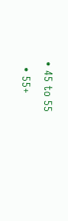• 45 to 55
  • 55+